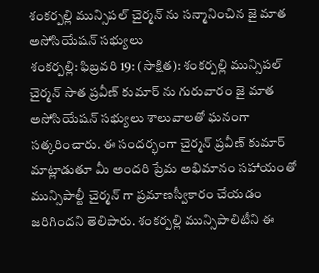శంకర్పల్లి మున్సిపల్ చైర్మన్ ను సన్మానించిన జై మాత అసోసియేషన్ సభ్యులు
శంకర్పల్లి: ఫిబ్రవరి 19: (సాక్షిత): శంకర్పల్లి మున్సిపల్ చైర్మన్ సాత ప్రవీణ్ కుమార్ ను గురువారం జై మాత అసోసియేషన్ సభ్యులు శాలువాలతో ఘనంగా సత్కరించారు. ఈ సందర్భంగా చైర్మన్ ప్రవీణ్ కుమార్ మాట్లాడుతూ మీ అందరి ప్రేమ అభిమానం సహాయంతో మున్సిపాల్టీ చైర్మన్ గా ప్రమాణస్వీకారం చేయడం జరిగిందని తెలిపారు. శంకర్పల్లి మున్సిపాలిటీని ఈ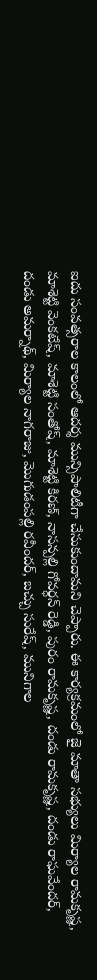ఐదు సంవత్సరాల కాలంలో ఆదర్శ మున్సిపాలిటీగా చేసుకుందామని చెప్పారు. ఈ కార్యక్రమంలో జై మాతా సభ్యులు మిర్యాల రామకృష్ణ, మాశెట్టి వెంకటేష్, మాశెట్టి సంతోష్, మాశెట్టి కిరణ్, నాసన్పల్లి గోవర్ధన్ రెడ్డి, పురం రామకృష్ణ, దండు రామకృష్ణ, దండు రాఘవేందర్, దండు అమర్నాథ్, మిర్యాల నాగరాజు, మొగుడంపల్లి రవీందర్, బచ్చు సురేష్, మునిగాల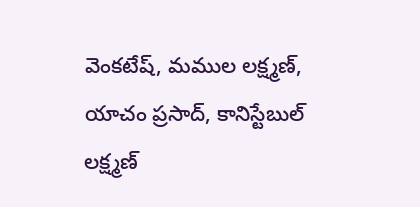వెంకటేష్, మముల లక్ష్మణ్, యాచం ప్రసాద్, కానిస్టేబుల్ లక్ష్మణ్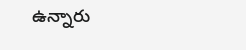ఉన్నారు